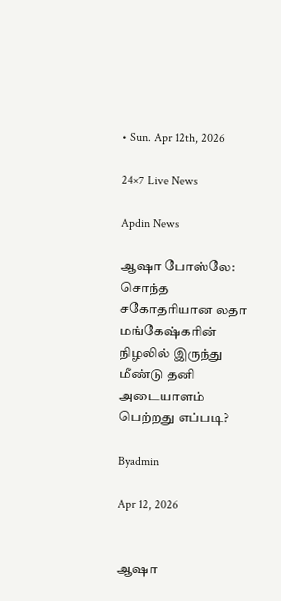• Sun. Apr 12th, 2026

24×7 Live News

Apdin News

ஆஷா போஸ்லே: சொந்த சகோதரியான லதா மங்கேஷ்கரின் நிழலில் இருந்து மீண்டு தனி அடையாளம் பெற்றது எப்படி?

Byadmin

Apr 12, 2026


ஆஷா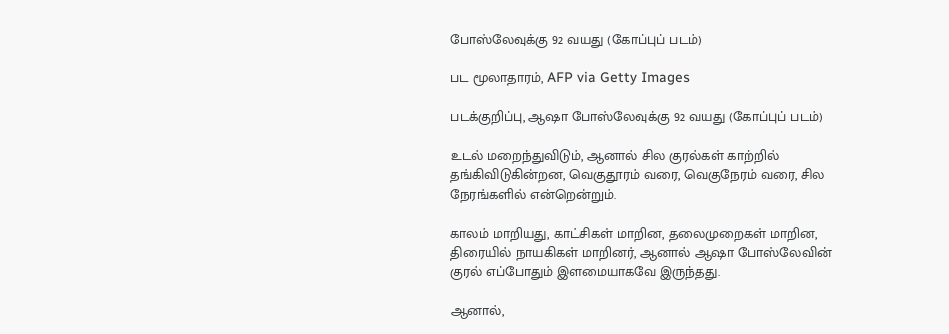போஸ்லேவுக்கு 92 வயது (கோப்புப் படம்)

பட மூலாதாரம், AFP via Getty Images

படக்குறிப்பு, ஆஷா போஸ்லேவுக்கு 92 வயது (கோப்புப் படம்)

உடல் மறைந்துவிடும், ஆனால் சில குரல்கள் காற்றில் தங்கிவிடுகின்றன, வெகுதூரம் வரை, வெகுநேரம் வரை, சில நேரங்களில் என்றென்றும்.

காலம் மாறியது, காட்சிகள் மாறின, தலைமுறைகள் மாறின, திரையில் நாயகிகள் மாறினர், ஆனால் ஆஷா போஸ்லேவின் குரல் எப்போதும் இளமையாகவே இருந்தது.

ஆனால்,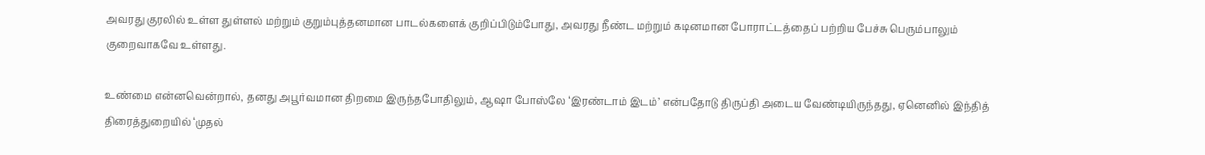அவரது குரலில் உள்ள துள்ளல் மற்றும் குறும்புத்தனமான பாடல்களைக் குறிப்பிடும்போது, அவரது நீண்ட மற்றும் கடினமான போராட்டத்தைப் பற்றிய பேச்சு பெரும்பாலும் குறைவாகவே உள்ளது.

உண்மை என்னவென்றால், தனது அபூர்வமான திறமை இருந்தபோதிலும், ஆஷா போஸ்லே ‘இரண்டாம் இடம்’ என்பதோடு திருப்தி அடைய வேண்டியிருந்தது, ஏனெனில் இந்தித் திரைத்துறையில் ‘முதல்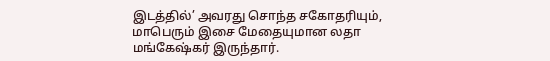இடத்தில்’ அவரது சொந்த சகோதரியும், மாபெரும் இசை மேதையுமான லதா மங்கேஷ்கர் இருந்தார்.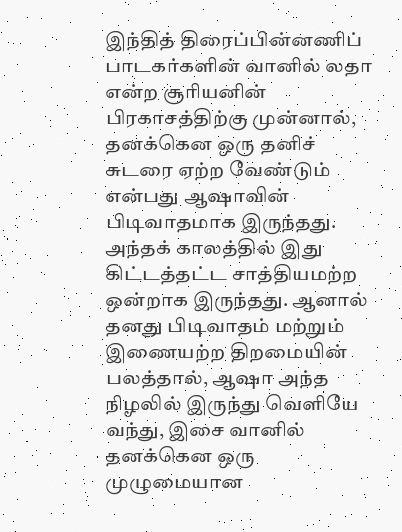இந்தித் திரைப்பின்னணிப் பாடகர்களின் வானில் லதா என்ற சூரியனின் பிரகாசத்திற்கு முன்னால், தனக்கென ஒரு தனிச் சுடரை ஏற்ற வேண்டும் என்பது ஆஷாவின் பிடிவாதமாக இருந்தது. அந்தக் காலத்தில் இது கிட்டத்தட்ட சாத்தியமற்ற ஒன்றாக இருந்தது. ஆனால் தனது பிடிவாதம் மற்றும் இணையற்ற திறமையின் பலத்தால், ஆஷா அந்த நிழலில் இருந்து வெளியே வந்து, இசை வானில் தனக்கென ஒரு முழுமையான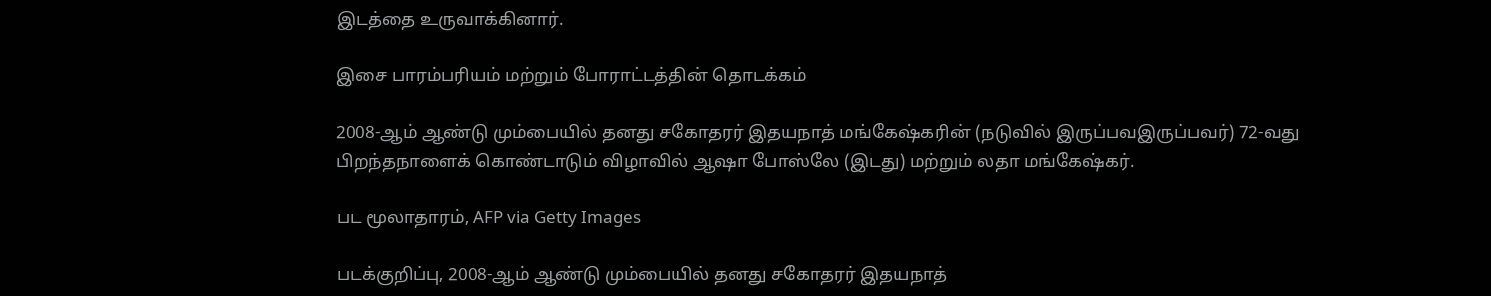இடத்தை உருவாக்கினார்.

இசை பாரம்பரியம் மற்றும் போராட்டத்தின் தொடக்கம்

2008-ஆம் ஆண்டு மும்பையில் தனது சகோதரர் இதயநாத் மங்கேஷ்கரின் (நடுவில் இருப்பவஇருப்பவர்) 72-வது பிறந்தநாளைக் கொண்டாடும் விழாவில் ஆஷா போஸ்லே (இடது) மற்றும் லதா மங்கேஷ்கர்.

பட மூலாதாரம், AFP via Getty Images

படக்குறிப்பு, 2008-ஆம் ஆண்டு மும்பையில் தனது சகோதரர் இதயநாத்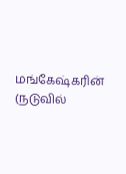மங்கேஷ்கரின் (நடுவில்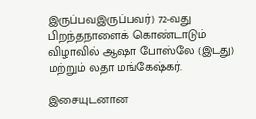இருப்பவஇருப்பவர்) 72-வது பிறந்தநாளைக் கொண்டாடும் விழாவில் ஆஷா போஸ்லே (இடது) மற்றும் லதா மங்கேஷ்கர்.

இசையுடனான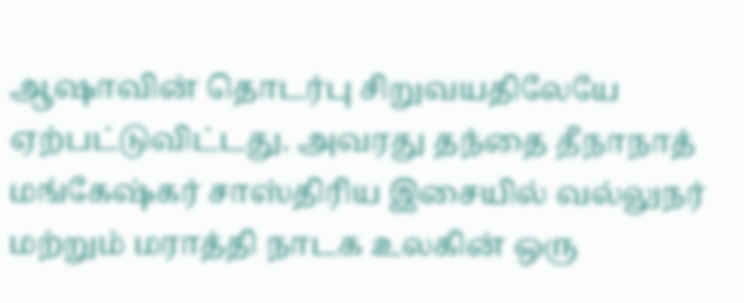ஆஷாவின் தொடர்பு சிறுவயதிலேயே ஏற்பட்டுவிட்டது. அவரது தந்தை தீநாநாத் மங்கேஷ்கர் சாஸ்திரிய இசையில் வல்லுநர் மற்றும் மராத்தி நாடக உலகின் ஒரு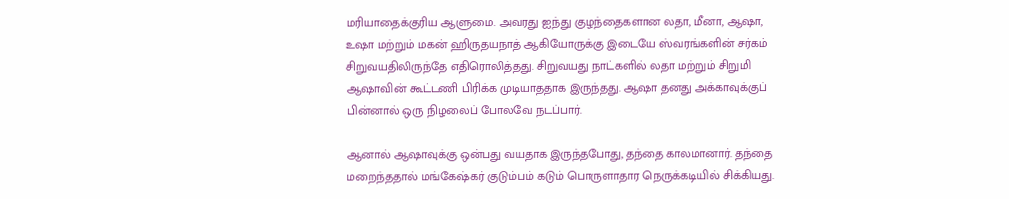மரியாதைக்குரிய ஆளுமை. அவரது ஐந்து குழந்தைகளான லதா, மீனா, ஆஷா, உஷா மற்றும் மகன் ஹிருதயநாத் ஆகியோருக்கு இடையே ஸ்வரங்களின் சர்கம் சிறுவயதிலிருந்தே எதிரொலித்தது. சிறுவயது நாட்களில் லதா மற்றும் சிறுமி ஆஷாவின் கூட்டணி பிரிக்க முடியாததாக இருந்தது. ஆஷா தனது அக்காவுக்குப் பின்னால் ஒரு நிழலைப் போலவே நடப்பார்.

ஆனால் ஆஷாவுக்கு ஒன்பது வயதாக இருந்தபோது, தந்தை காலமானார். தந்தை மறைந்ததால் மங்கேஷ்கர் குடும்பம் கடும் பொருளாதார நெருக்கடியில் சிக்கியது.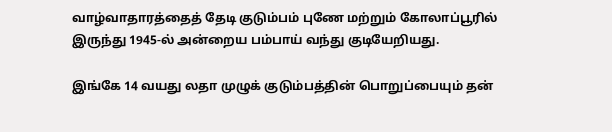வாழ்வாதாரத்தைத் தேடி குடும்பம் புணே மற்றும் கோலாப்பூரில் இருந்து 1945-ல் அன்றைய பம்பாய் வந்து குடியேறியது.

இங்கே 14 வயது லதா முழுக் குடும்பத்தின் பொறுப்பையும் தன்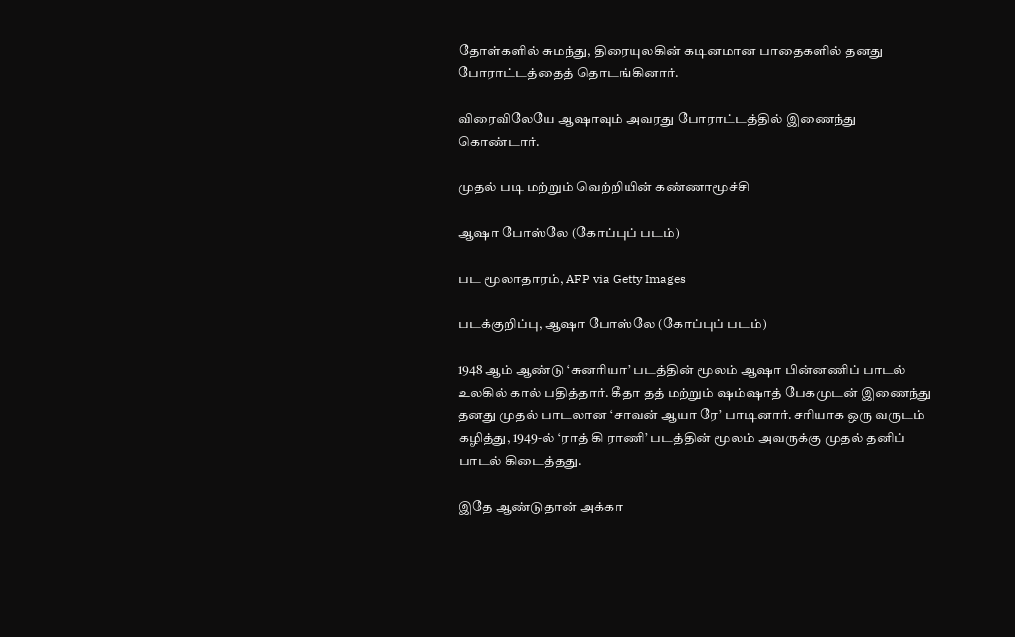தோள்களில் சுமந்து, திரையுலகின் கடினமான பாதைகளில் தனது போராட்டத்தைத் தொடங்கினார்.

விரைவிலேயே ஆஷாவும் அவரது போராட்டத்தில் இணைந்து கொண்டார்.

முதல் படி மற்றும் வெற்றியின் கண்ணாமூச்சி

ஆஷா போஸ்லே (கோப்புப் படம்)

பட மூலாதாரம், AFP via Getty Images

படக்குறிப்பு, ஆஷா போஸ்லே (கோப்புப் படம்)

1948 ஆம் ஆண்டு ‘சுனரியா’ படத்தின் மூலம் ஆஷா பின்னணிப் பாடல் உலகில் கால் பதித்தார். கீதா தத் மற்றும் ஷம்ஷாத் பேகமுடன் இணைந்து தனது முதல் பாடலான ‘சாவன் ஆயா ரே’ பாடினார். சரியாக ஒரு வருடம் கழித்து, 1949-ல் ‘ராத் கி ராணி’ படத்தின் மூலம் அவருக்கு முதல் தனிப் பாடல் கிடைத்தது.

இதே ஆண்டுதான் அக்கா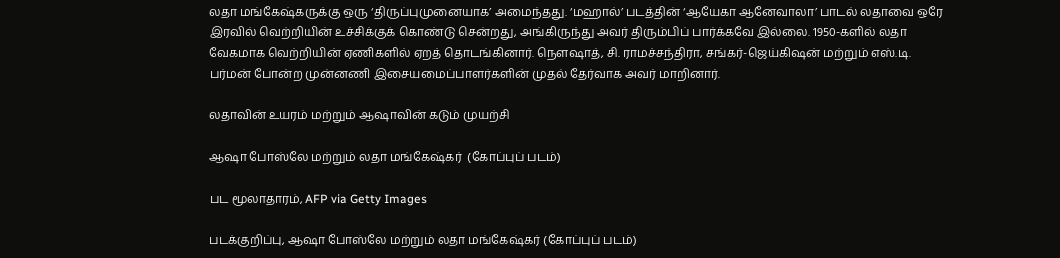லதா மங்கேஷ்கருக்கு ஒரு ‘திருப்புமுனையாக’ அமைந்தது. ‘மஹால்’ படத்தின் ‘ஆயேகா ஆனேவாலா’ பாடல் லதாவை ஒரே இரவில் வெற்றியின் உச்சிக்குக் கொண்டு சென்றது, அங்கிருந்து அவர் திரும்பிப் பார்க்கவே இல்லை. 1950-களில் லதா வேகமாக வெற்றியின் ஏணிகளில் ஏறத் தொடங்கினார். நௌஷாத், சி. ராமச்சந்திரா, சங்கர்-ஜெய்கிஷன் மற்றும் எஸ்.டி. பர்மன் போன்ற முன்னணி இசையமைப்பாளர்களின் முதல் தேர்வாக அவர் மாறினார்.

லதாவின் உயரம் மற்றும் ஆஷாவின் கடும் முயற்சி

ஆஷா போஸ்லே மற்றும் லதா மங்கேஷ்கர்  (கோப்புப் படம்)

பட மூலாதாரம், AFP via Getty Images

படக்குறிப்பு, ஆஷா போஸ்லே மற்றும் லதா மங்கேஷ்கர் (கோப்புப் படம்)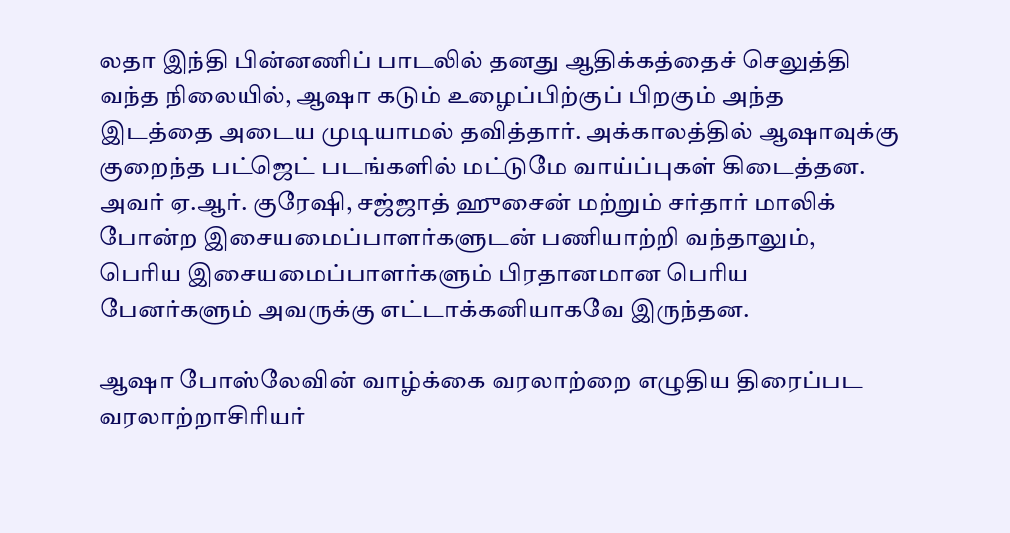லதா இந்தி பின்னணிப் பாடலில் தனது ஆதிக்கத்தைச் செலுத்தி வந்த நிலையில், ஆஷா கடும் உழைப்பிற்குப் பிறகும் அந்த இடத்தை அடைய முடியாமல் தவித்தார். அக்காலத்தில் ஆஷாவுக்கு குறைந்த பட்ஜெட் படங்களில் மட்டுமே வாய்ப்புகள் கிடைத்தன. அவர் ஏ.ஆர். குரேஷி, சஜ்ஜாத் ஹுசைன் மற்றும் சர்தார் மாலிக் போன்ற இசையமைப்பாளர்களுடன் பணியாற்றி வந்தாலும், பெரிய இசையமைப்பாளர்களும் பிரதானமான பெரிய பேனர்களும் அவருக்கு எட்டாக்கனியாகவே இருந்தன.

ஆஷா போஸ்லேவின் வாழ்க்கை வரலாற்றை எழுதிய திரைப்பட வரலாற்றாசிரியர்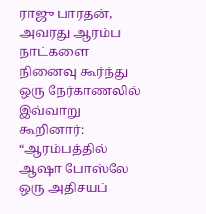ராஜு பாரதன், அவரது ஆரம்ப நாட்களை நினைவு கூர்ந்து ஒரு நேர்காணலில் இவ்வாறு கூறினார்: “ஆரம்பத்தில் ஆஷா போஸ்லே ஒரு அதிசயப்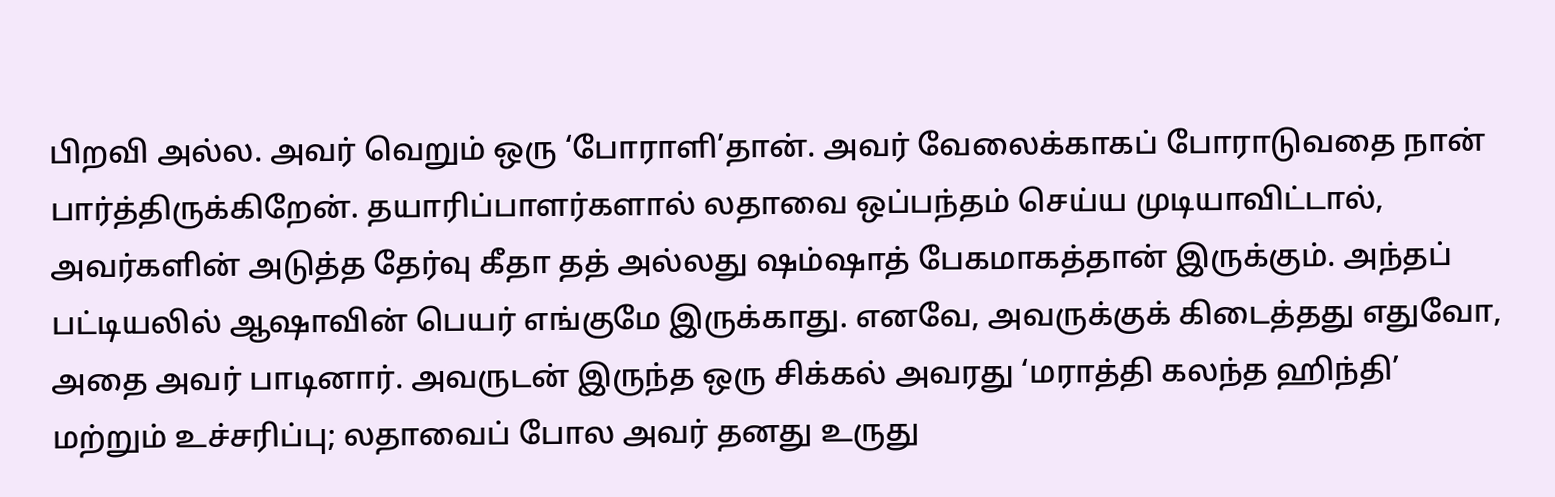பிறவி அல்ல. அவர் வெறும் ஒரு ‘போராளி’தான். அவர் வேலைக்காகப் போராடுவதை நான் பார்த்திருக்கிறேன். தயாரிப்பாளர்களால் லதாவை ஒப்பந்தம் செய்ய முடியாவிட்டால், அவர்களின் அடுத்த தேர்வு கீதா தத் அல்லது ஷம்ஷாத் பேகமாகத்தான் இருக்கும். அந்தப் பட்டியலில் ஆஷாவின் பெயர் எங்குமே இருக்காது. எனவே, அவருக்குக் கிடைத்தது எதுவோ, அதை அவர் பாடினார். அவருடன் இருந்த ஒரு சிக்கல் அவரது ‘மராத்தி கலந்த ஹிந்தி’ மற்றும் உச்சரிப்பு; லதாவைப் போல அவர் தனது உருது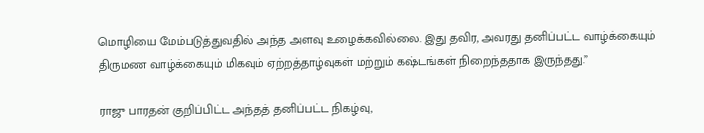மொழியை மேம்படுத்துவதில் அந்த அளவு உழைக்கவில்லை. இது தவிர, அவரது தனிப்பட்ட வாழ்க்கையும் திருமண வாழ்க்கையும் மிகவும் ஏற்றத்தாழ்வுகள் மற்றும் கஷ்டங்கள் நிறைந்ததாக இருந்தது.”

ராஜு பாரதன் குறிப்பிட்ட அந்தத் தனிப்பட்ட நிகழ்வு,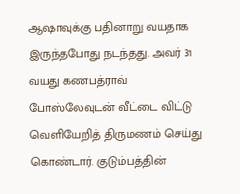ஆஷாவுக்கு பதினாறு வயதாக இருந்தபோது நடந்தது. அவர் 31 வயது கணபத்ராவ் போஸ்லேவுடன் வீட்டை விட்டு வெளியேறித் திருமணம் செய்து கொண்டார். குடும்பத்தின்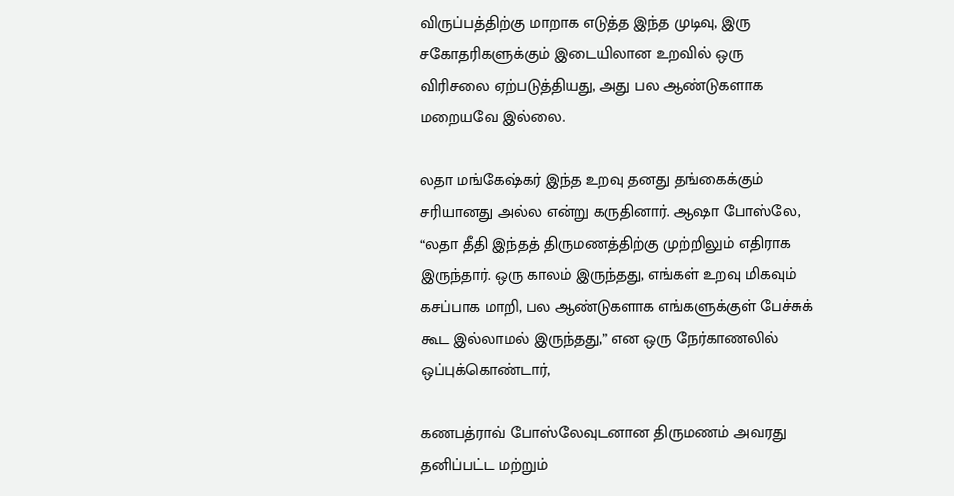விருப்பத்திற்கு மாறாக எடுத்த இந்த முடிவு, இரு சகோதரிகளுக்கும் இடையிலான உறவில் ஒரு விரிசலை ஏற்படுத்தியது, அது பல ஆண்டுகளாக மறையவே இல்லை.

லதா மங்கேஷ்கர் இந்த உறவு தனது தங்கைக்கும் சரியானது அல்ல என்று கருதினார். ஆஷா போஸ்லே, “லதா தீதி இந்தத் திருமணத்திற்கு முற்றிலும் எதிராக இருந்தார். ஒரு காலம் இருந்தது, எங்கள் உறவு மிகவும் கசப்பாக மாறி, பல ஆண்டுகளாக எங்களுக்குள் பேச்சுக் கூட இல்லாமல் இருந்தது,” என ஒரு நேர்காணலில் ஒப்புக்கொண்டார்,

கணபத்ராவ் போஸ்லேவுடனான திருமணம் அவரது தனிப்பட்ட மற்றும்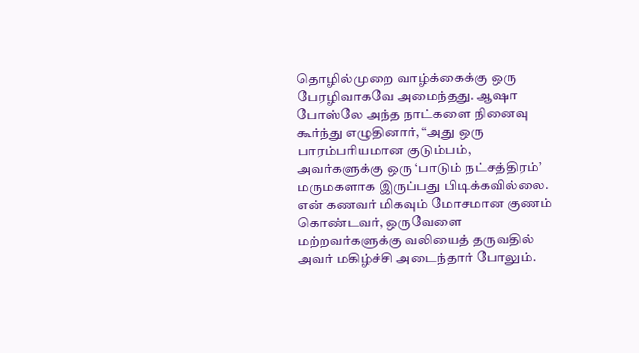தொழில்முறை வாழ்க்கைக்கு ஒரு பேரழிவாகவே அமைந்தது. ஆஷா போஸ்லே அந்த நாட்களை நினைவு கூர்ந்து எழுதினார், “அது ஒரு பாரம்பரியமான குடும்பம், அவர்களுக்கு ஒரு ‘பாடும் நட்சத்திரம்’ மருமகளாக இருப்பது பிடிக்கவில்லை. என் கணவர் மிகவும் மோசமான குணம் கொண்டவர், ஒருவேளை மற்றவர்களுக்கு வலியைத் தருவதில் அவர் மகிழ்ச்சி அடைந்தார் போலும்.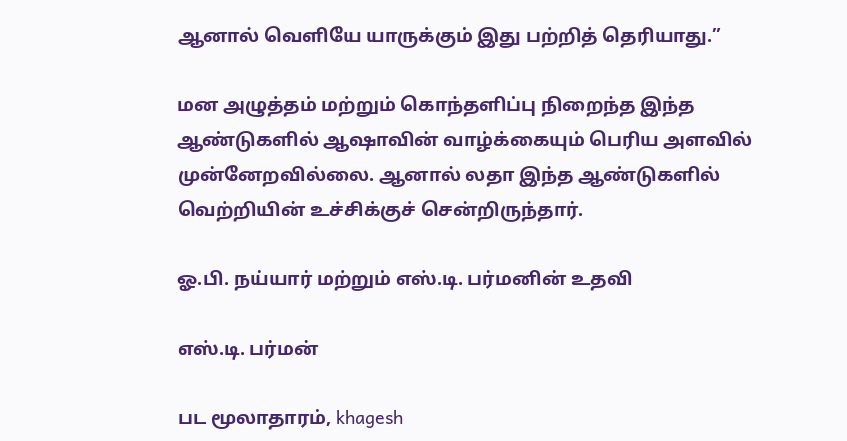ஆனால் வெளியே யாருக்கும் இது பற்றித் தெரியாது.”

மன அழுத்தம் மற்றும் கொந்தளிப்பு நிறைந்த இந்த ஆண்டுகளில் ஆஷாவின் வாழ்க்கையும் பெரிய அளவில் முன்னேறவில்லை. ஆனால் லதா இந்த ஆண்டுகளில் வெற்றியின் உச்சிக்குச் சென்றிருந்தார்.

ஓ.பி. நய்யார் மற்றும் எஸ்.டி. பர்மனின் உதவி

எஸ்.டி. பர்மன்

பட மூலாதாரம், khagesh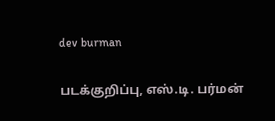dev burman

படக்குறிப்பு, எஸ்.டி. பர்மன்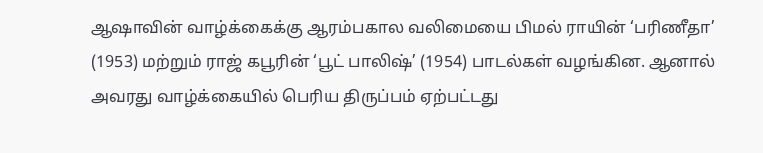ஆஷாவின் வாழ்க்கைக்கு ஆரம்பகால வலிமையை பிமல் ராயின் ‘பரிணீதா’ (1953) மற்றும் ராஜ் கபூரின் ‘பூட் பாலிஷ்’ (1954) பாடல்கள் வழங்கின. ஆனால் அவரது வாழ்க்கையில் பெரிய திருப்பம் ஏற்பட்டது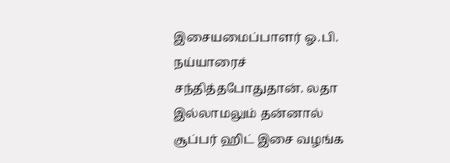இசையமைப்பாளர் ஓ.பி. நய்யாரைச் சந்தித்தபோதுதான். லதா இல்லாமலும் தன்னால் சூப்பர் ஹிட் இசை வழங்க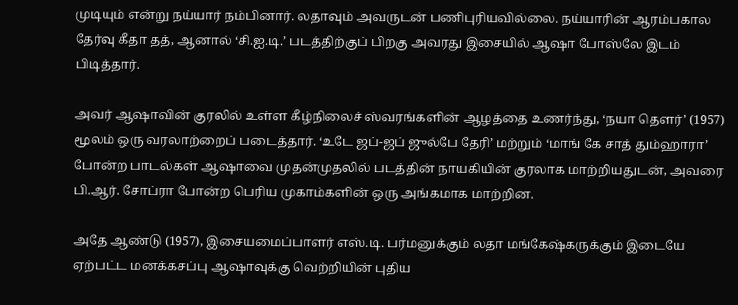முடியும் என்று நய்யார் நம்பினார். லதாவும் அவருடன் பணிபுரியவில்லை. நய்யாரின் ஆரம்பகால தேர்வு கீதா தத், ஆனால் ‘சி.ஐ.டி.’ படத்திற்குப் பிறகு அவரது இசையில் ஆஷா போஸ்லே இடம் பிடித்தார்.

அவர் ஆஷாவின் குரலில் உள்ள கீழ்நிலைச் ஸ்வரங்களின் ஆழத்தை உணர்ந்து, ‘நயா தௌர்’ (1957) மூலம் ஒரு வரலாற்றைப் படைத்தார். ‘உடே ஜப்-ஜப் ஜுல்பே தேரி’ மற்றும் ‘மாங் கே சாத் தும்ஹாரா’ போன்ற பாடல்கள் ஆஷாவை முதன்முதலில் படத்தின் நாயகியின் குரலாக மாற்றியதுடன், அவரை பி.ஆர். சோப்ரா போன்ற பெரிய முகாம்களின் ஒரு அங்கமாக மாற்றின.

அதே ஆண்டு (1957), இசையமைப்பாளர் எஸ்.டி. பர்மனுக்கும் லதா மங்கேஷ்கருக்கும் இடையே ஏற்பட்ட மனக்கசப்பு ஆஷாவுக்கு வெற்றியின் புதிய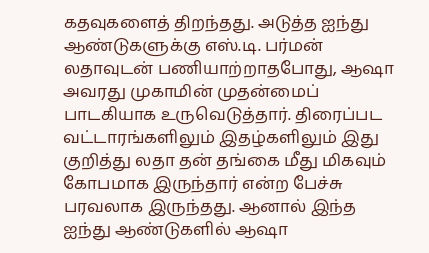கதவுகளைத் திறந்தது. அடுத்த ஐந்து ஆண்டுகளுக்கு எஸ்.டி. பர்மன் லதாவுடன் பணியாற்றாதபோது, ஆஷா அவரது முகாமின் முதன்மைப் பாடகியாக உருவெடுத்தார். திரைப்பட வட்டாரங்களிலும் இதழ்களிலும் இது குறித்து லதா தன் தங்கை மீது மிகவும் கோபமாக இருந்தார் என்ற பேச்சு பரவலாக இருந்தது. ஆனால் இந்த ஐந்து ஆண்டுகளில் ஆஷா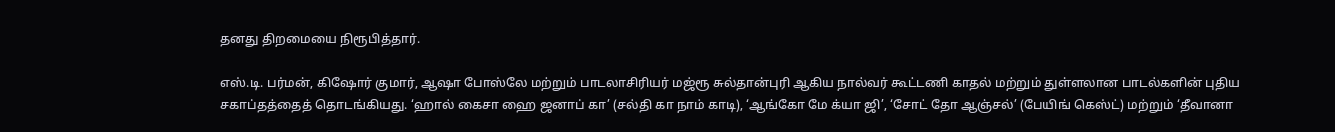தனது திறமையை நிரூபித்தார்.

எஸ்.டி. பர்மன், கிஷோர் குமார், ஆஷா போஸ்லே மற்றும் பாடலாசிரியர் மஜ்ரூ சுல்தான்புரி ஆகிய நால்வர் கூட்டணி காதல் மற்றும் துள்ளலான பாடல்களின் புதிய சகாப்தத்தைத் தொடங்கியது. ‘ஹால் கைசா ஹை ஜனாப் கா’ (சல்தி கா நாம் காடி), ‘ஆங்கோ மே க்யா ஜி’, ‘சோட் தோ ஆஞ்சல்’ (பேயிங் கெஸ்ட்) மற்றும் ‘தீவானா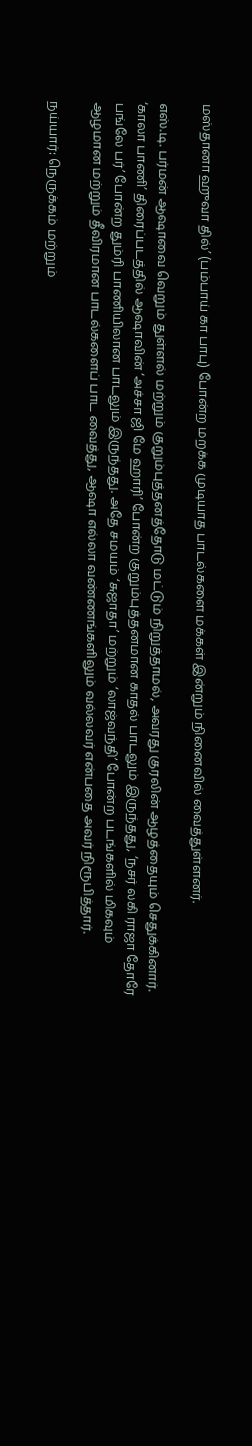மஸ்தானா ஹுவா தில்’ (பம்பாய் கா பாபு) போன்ற மறக்க முடியாத பாடல்களை மக்கள் இன்றும் நினைவில் வைத்துள்ளனர்.

எஸ்.டி. பர்மன் ஆஷாவை வெறும் துள்ளல் மற்றும் குறும்புத்தனத்தோடு மட்டும் நிறுத்தாமல், அவரது குரலின் ஆழத்தையும் செதுக்கினார். ‘காலா பாணி’ திரைப்படத்தில் ஆஷாவின் ‘அச்சா ஜி மே ஹாரி’ போன்ற குறும்புத்தனமான காதல் பாடலும் இருந்தது, ‘நசர் லகி ராஜா தோரே பங்லே பர்’ போன்ற தும்ரி பாணியிலான பாடலும் இருந்தது. அதே சமயம் ‘சுஜாதா’ மற்றும் ‘லாஜ்வந்தி’ போன்ற படங்களில் மிகவும் ஆழமான மற்றும் தீவிரமான பாடல்களைப் பாட வைத்து, ஆஷா எல்லா வண்ணங்களிலும் வல்லவர் என்பதை அவர் நிரூபித்தார்.

நய்யார்: நெருக்கம் மற்றும்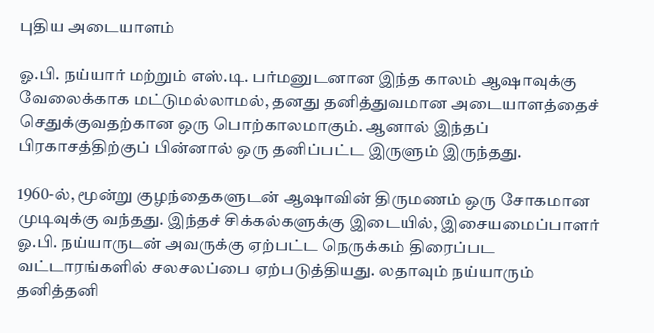புதிய அடையாளம்

ஓ.பி. நய்யார் மற்றும் எஸ்.டி. பர்மனுடனான இந்த காலம் ஆஷாவுக்கு வேலைக்காக மட்டுமல்லாமல், தனது தனித்துவமான அடையாளத்தைச் செதுக்குவதற்கான ஒரு பொற்காலமாகும். ஆனால் இந்தப் பிரகாசத்திற்குப் பின்னால் ஒரு தனிப்பட்ட இருளும் இருந்தது.

1960-ல், மூன்று குழந்தைகளுடன் ஆஷாவின் திருமணம் ஒரு சோகமான முடிவுக்கு வந்தது. இந்தச் சிக்கல்களுக்கு இடையில், இசையமைப்பாளர் ஓ.பி. நய்யாருடன் அவருக்கு ஏற்பட்ட நெருக்கம் திரைப்பட வட்டாரங்களில் சலசலப்பை ஏற்படுத்தியது. லதாவும் நய்யாரும் தனித்தனி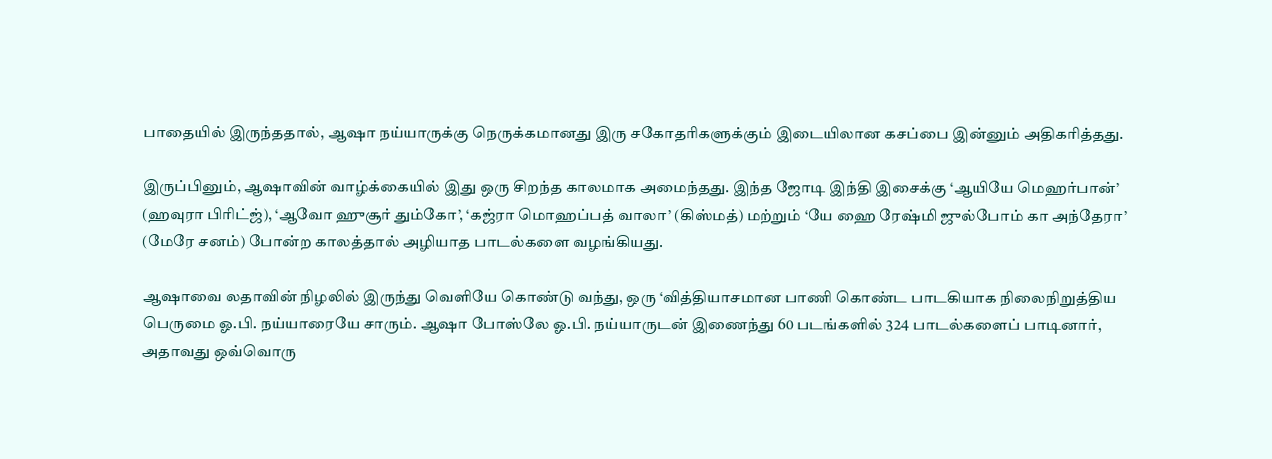பாதையில் இருந்ததால், ஆஷா நய்யாருக்கு நெருக்கமானது இரு சகோதரிகளுக்கும் இடையிலான கசப்பை இன்னும் அதிகரித்தது.

இருப்பினும், ஆஷாவின் வாழ்க்கையில் இது ஒரு சிறந்த காலமாக அமைந்தது. இந்த ஜோடி இந்தி இசைக்கு ‘ஆயியே மெஹர்பான்’ (ஹவுரா பிரிட்ஜ்), ‘ஆவோ ஹுசூர் தும்கோ’, ‘கஜ்ரா மொஹப்பத் வாலா’ (கிஸ்மத்) மற்றும் ‘யே ஹை ரேஷ்மி ஜுல்போம் கா அந்தேரா’ (மேரே சனம்) போன்ற காலத்தால் அழியாத பாடல்களை வழங்கியது.

ஆஷாவை லதாவின் நிழலில் இருந்து வெளியே கொண்டு வந்து, ஒரு ‘வித்தியாசமான பாணி கொண்ட பாடகியாக நிலைநிறுத்திய பெருமை ஓ.பி. நய்யாரையே சாரும். ஆஷா போஸ்லே ஓ.பி. நய்யாருடன் இணைந்து 60 படங்களில் 324 பாடல்களைப் பாடினார், அதாவது ஒவ்வொரு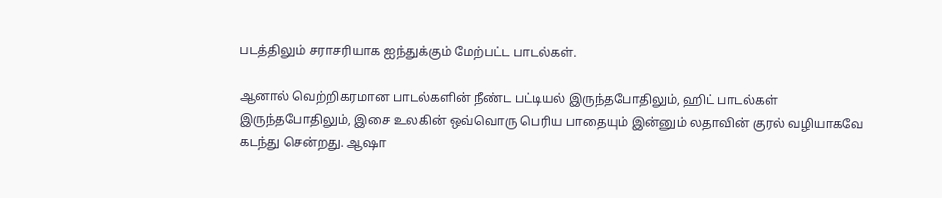படத்திலும் சராசரியாக ஐந்துக்கும் மேற்பட்ட பாடல்கள்.

ஆனால் வெற்றிகரமான பாடல்களின் நீண்ட பட்டியல் இருந்தபோதிலும், ஹிட் பாடல்கள் இருந்தபோதிலும், இசை உலகின் ஒவ்வொரு பெரிய பாதையும் இன்னும் லதாவின் குரல் வழியாகவே கடந்து சென்றது. ஆஷா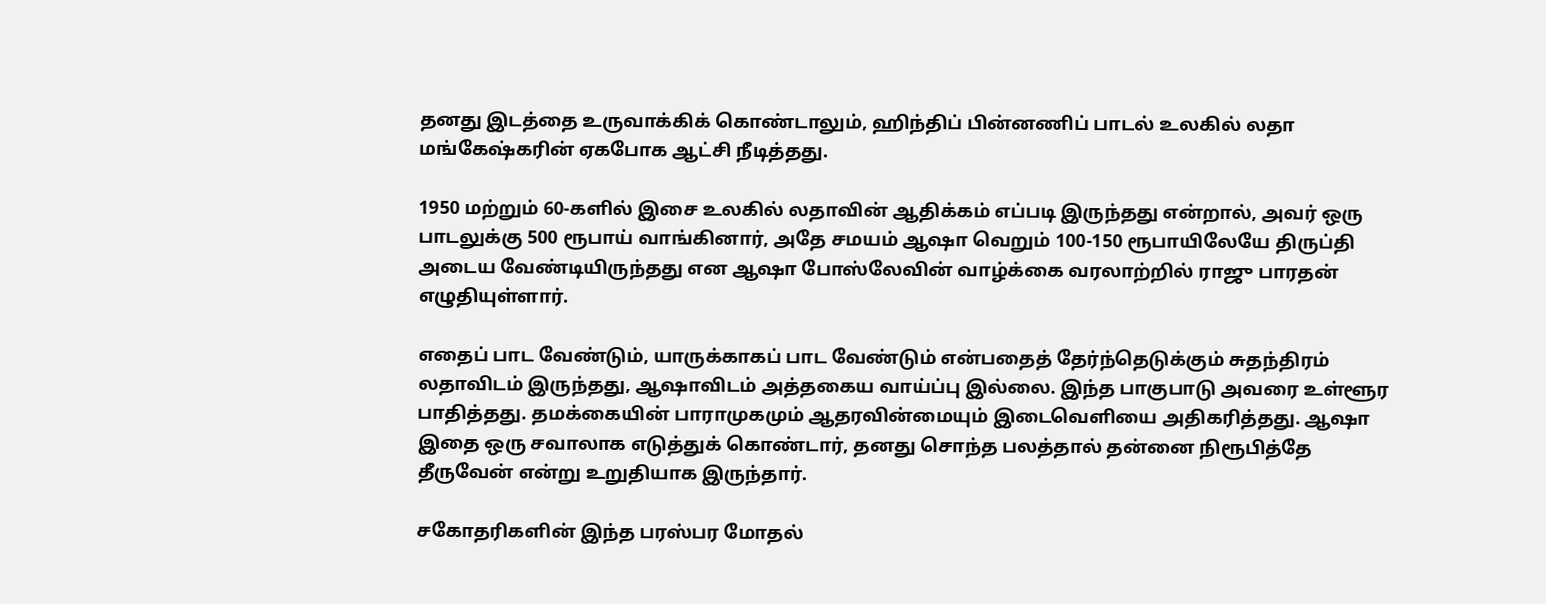தனது இடத்தை உருவாக்கிக் கொண்டாலும், ஹிந்திப் பின்னணிப் பாடல் உலகில் லதா மங்கேஷ்கரின் ஏகபோக ஆட்சி நீடித்தது.

1950 மற்றும் 60-களில் இசை உலகில் லதாவின் ஆதிக்கம் எப்படி இருந்தது என்றால், அவர் ஒரு பாடலுக்கு 500 ரூபாய் வாங்கினார், அதே சமயம் ஆஷா வெறும் 100-150 ரூபாயிலேயே திருப்தி அடைய வேண்டியிருந்தது என ஆஷா போஸ்லேவின் வாழ்க்கை வரலாற்றில் ராஜு பாரதன் எழுதியுள்ளார்.

எதைப் பாட வேண்டும், யாருக்காகப் பாட வேண்டும் என்பதைத் தேர்ந்தெடுக்கும் சுதந்திரம் லதாவிடம் இருந்தது, ஆஷாவிடம் அத்தகைய வாய்ப்பு இல்லை. இந்த பாகுபாடு அவரை உள்ளூர பாதித்தது. தமக்கையின் பாராமுகமும் ஆதரவின்மையும் இடைவெளியை அதிகரித்தது. ஆஷா இதை ஒரு சவாலாக எடுத்துக் கொண்டார், தனது சொந்த பலத்தால் தன்னை நிரூபித்தே தீருவேன் என்று உறுதியாக இருந்தார்.

சகோதரிகளின் இந்த பரஸ்பர மோதல்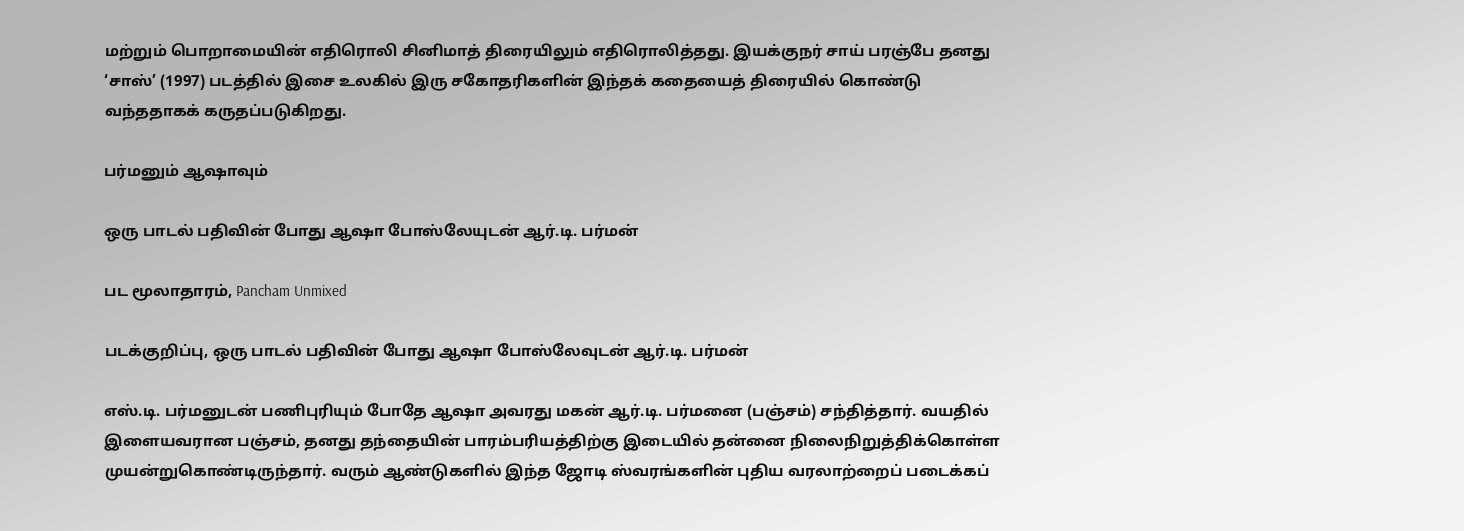மற்றும் பொறாமையின் எதிரொலி சினிமாத் திரையிலும் எதிரொலித்தது. இயக்குநர் சாய் பரஞ்பே தனது ‘சாஸ்’ (1997) படத்தில் இசை உலகில் இரு சகோதரிகளின் இந்தக் கதையைத் திரையில் கொண்டு வந்ததாகக் கருதப்படுகிறது.

பர்மனும் ஆஷாவும்

ஒரு பாடல் பதிவின் போது ஆஷா போஸ்லேயுடன் ஆர்.டி. பர்மன்

பட மூலாதாரம், Pancham Unmixed

படக்குறிப்பு, ஒரு பாடல் பதிவின் போது ஆஷா போஸ்லேவுடன் ஆர்.டி. பர்மன்

எஸ்.டி. பர்மனுடன் பணிபுரியும் போதே ஆஷா அவரது மகன் ஆர்.டி. பர்மனை (பஞ்சம்) சந்தித்தார். வயதில் இளையவரான பஞ்சம், தனது தந்தையின் பாரம்பரியத்திற்கு இடையில் தன்னை நிலைநிறுத்திக்கொள்ள முயன்றுகொண்டிருந்தார். வரும் ஆண்டுகளில் இந்த ஜோடி ஸ்வரங்களின் புதிய வரலாற்றைப் படைக்கப்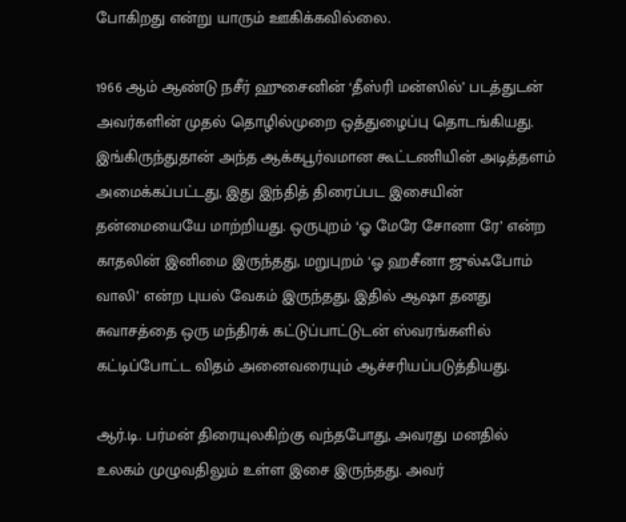போகிறது என்று யாரும் ஊகிக்கவில்லை.

1966 ஆம் ஆண்டு நசீர் ஹுசைனின் ‘தீஸ்ரி மன்ஸில்’ படத்துடன் அவர்களின் முதல் தொழில்முறை ஒத்துழைப்பு தொடங்கியது. இங்கிருந்துதான் அந்த ஆக்கபூர்வமான கூட்டணியின் அடித்தளம் அமைக்கப்பட்டது, இது இந்தித் திரைப்பட இசையின் தன்மையையே மாற்றியது. ஒருபுறம் ‘ஓ மேரே சோனா ரே’ என்ற காதலின் இனிமை இருந்தது, மறுபுறம் ‘ஓ ஹசீனா ஜுல்ஃபோம் வாலி’ என்ற புயல் வேகம் இருந்தது, இதில் ஆஷா தனது சுவாசத்தை ஒரு மந்திரக் கட்டுப்பாட்டுடன் ஸ்வரங்களில் கட்டிப்போட்ட விதம் அனைவரையும் ஆச்சரியப்படுத்தியது.

ஆர்.டி. பர்மன் திரையுலகிற்கு வந்தபோது, அவரது மனதில் உலகம் முழுவதிலும் உள்ள இசை இருந்தது. அவர்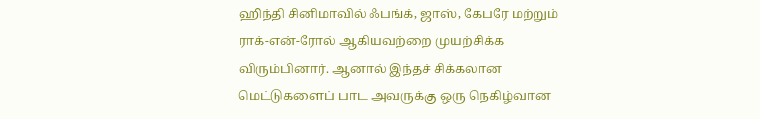ஹிந்தி சினிமாவில் ஃபங்க், ஜாஸ், கேபரே மற்றும் ராக்-என்-ரோல் ஆகியவற்றை முயற்சிக்க விரும்பினார். ஆனால் இந்தச் சிக்கலான மெட்டுகளைப் பாட அவருக்கு ஒரு நெகிழ்வான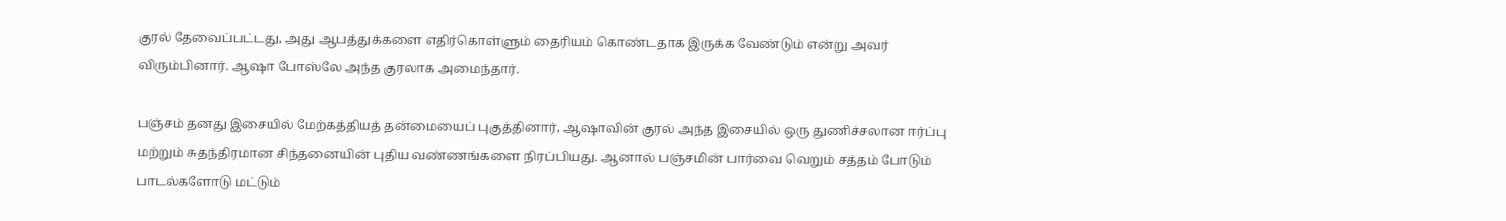குரல் தேவைப்பட்டது, அது ஆபத்துக்களை எதிர்கொள்ளும் தைரியம் கொண்டதாக இருக்க வேண்டும் என்று அவர் விரும்பினார். ஆஷா போஸ்லே அந்த குரலாக அமைந்தார்.

பஞ்சம் தனது இசையில் மேற்கத்தியத் தன்மையைப் புகுத்தினார், ஆஷாவின் குரல் அந்த இசையில் ஒரு துணிச்சலான ஈர்ப்பு மற்றும் சுதந்திரமான சிந்தனையின் புதிய வண்ணங்களை நிரப்பியது. ஆனால் பஞ்சமின் பார்வை வெறும் சத்தம் போடும் பாடல்களோடு மட்டும்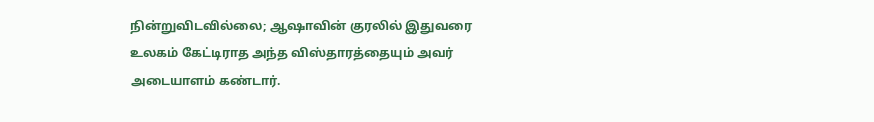நின்றுவிடவில்லை; ஆஷாவின் குரலில் இதுவரை உலகம் கேட்டிராத அந்த விஸ்தாரத்தையும் அவர் அடையாளம் கண்டார்.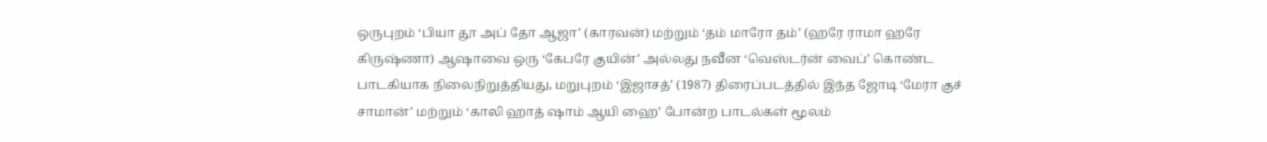ஒருபுறம் ‘பியா தூ அப் தோ ஆஜா’ (காரவன்) மற்றும் ‘தம் மாரோ தம்’ (ஹரே ராமா ஹரே கிருஷ்ணா) ஆஷாவை ஒரு ‘கேபரே குயின்’ அல்லது நவீன ‘வெஸ்டர்ன் வைப்’ கொண்ட பாடகியாக நிலைநிறுத்தியது, மறுபுறம் ‘இஜாசத்’ (1987) திரைப்படத்தில் இந்த ஜோடி ‘மேரா குச் சாமான்’ மற்றும் ‘காலி ஹாத் ஷாம் ஆயி ஹை’ போன்ற பாடல்கள் மூலம்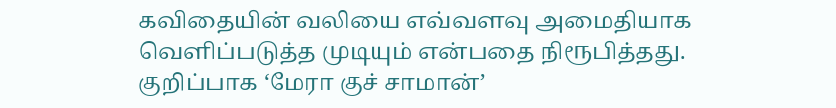கவிதையின் வலியை எவ்வளவு அமைதியாக வெளிப்படுத்த முடியும் என்பதை நிரூபித்தது. குறிப்பாக ‘மேரா குச் சாமான்’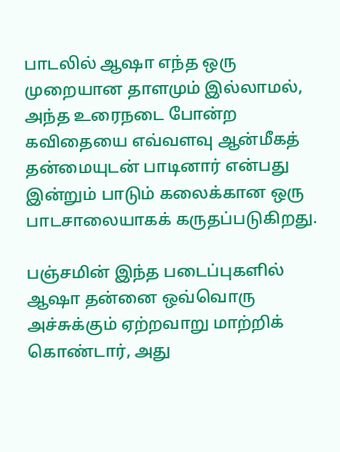பாடலில் ஆஷா எந்த ஒரு முறையான தாளமும் இல்லாமல், அந்த உரைநடை போன்ற கவிதையை எவ்வளவு ஆன்மீகத் தன்மையுடன் பாடினார் என்பது இன்றும் பாடும் கலைக்கான ஒரு பாடசாலையாகக் கருதப்படுகிறது.

பஞ்சமின் இந்த படைப்புகளில் ஆஷா தன்னை ஒவ்வொரு அச்சுக்கும் ஏற்றவாறு மாற்றிக் கொண்டார், அது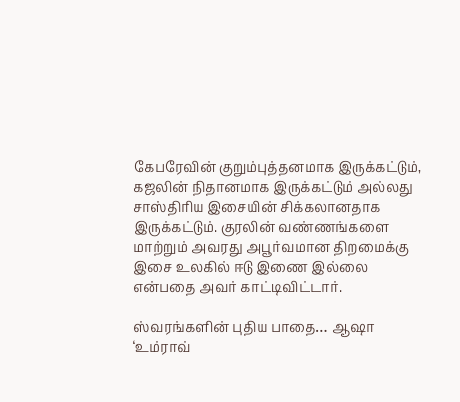கேபரேவின் குறும்புத்தனமாக இருக்கட்டும், கஜலின் நிதானமாக இருக்கட்டும் அல்லது சாஸ்திரிய இசையின் சிக்கலானதாக இருக்கட்டும். குரலின் வண்ணங்களை மாற்றும் அவரது அபூர்வமான திறமைக்கு இசை உலகில் ஈடு இணை இல்லை என்பதை அவர் காட்டிவிட்டார்.

ஸ்வரங்களின் புதிய பாதை… ஆஷா ‘உம்ராவ்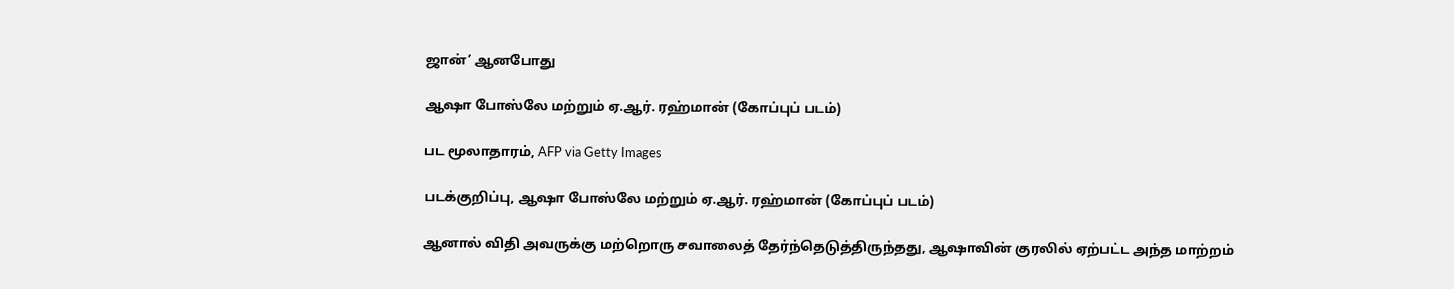ஜான்’ ஆனபோது

ஆஷா போஸ்லே மற்றும் ஏ.ஆர். ரஹ்மான் (கோப்புப் படம்)

பட மூலாதாரம், AFP via Getty Images

படக்குறிப்பு, ஆஷா போஸ்லே மற்றும் ஏ.ஆர். ரஹ்மான் (கோப்புப் படம்)

ஆனால் விதி அவருக்கு மற்றொரு சவாலைத் தேர்ந்தெடுத்திருந்தது, ஆஷாவின் குரலில் ஏற்பட்ட அந்த மாற்றம்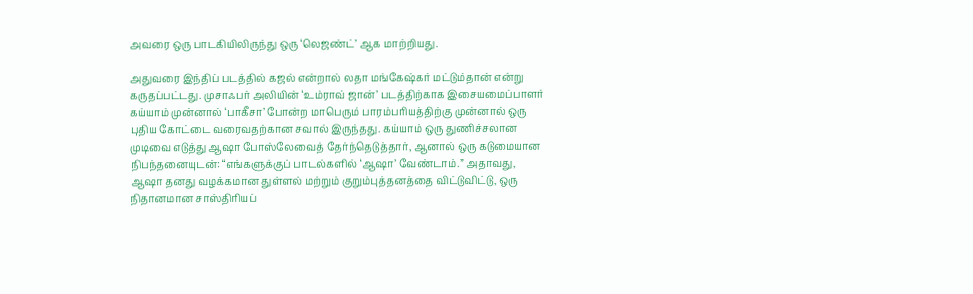அவரை ஒரு பாடகியிலிருந்து ஒரு ‘லெஜண்ட்’ ஆக மாற்றியது.

அதுவரை இந்திப் படத்தில் கஜல் என்றால் லதா மங்கேஷ்கர் மட்டும்தான் என்று கருதப்பட்டது. முசாஃபர் அலியின் ‘உம்ராவ் ஜான்’ படத்திற்காக இசையமைப்பாளர் கய்யாம் முன்னால் ‘பாகீசா’ போன்ற மாபெரும் பாரம்பரியத்திற்கு முன்னால் ஒரு புதிய கோட்டை வரைவதற்கான சவால் இருந்தது. கய்யாம் ஒரு துணிச்சலான முடிவை எடுத்து ஆஷா போஸ்லேவைத் தேர்ந்தெடுத்தார், ஆனால் ஒரு கடுமையான நிபந்தனையுடன்: “எங்களுக்குப் பாடல்களில் ‘ஆஷா’ வேண்டாம்.” அதாவது, ஆஷா தனது வழக்கமான துள்ளல் மற்றும் குறும்புத்தனத்தை விட்டுவிட்டு, ஒரு நிதானமான சாஸ்திரியப்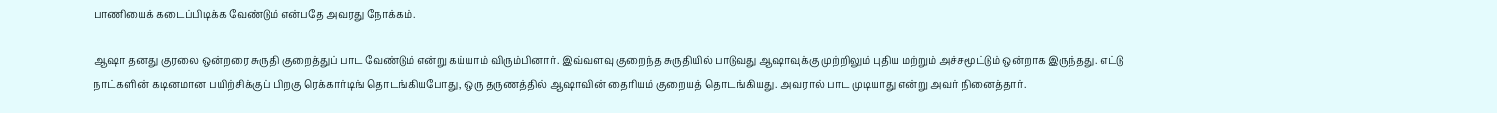பாணியைக் கடைப்பிடிக்க வேண்டும் என்பதே அவரது நோக்கம்.

ஆஷா தனது குரலை ஒன்றரை சுருதி குறைத்துப் பாட வேண்டும் என்று கய்யாம் விரும்பினார். இவ்வளவு குறைந்த சுருதியில் பாடுவது ஆஷாவுக்கு முற்றிலும் புதிய மற்றும் அச்சமூட்டும் ஒன்றாக இருந்தது. எட்டு நாட்களின் கடினமான பயிற்சிக்குப் பிறகு ரெக்கார்டிங் தொடங்கியபோது, ஒரு தருணத்தில் ஆஷாவின் தைரியம் குறையத் தொடங்கியது. அவரால் பாட முடியாது என்று அவர் நினைத்தார்.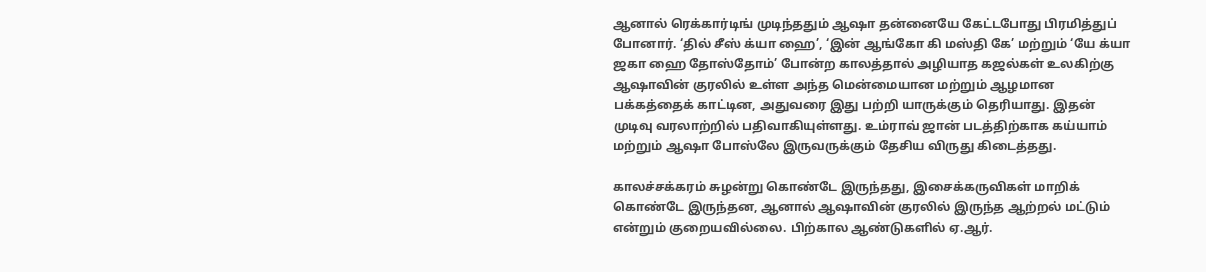ஆனால் ரெக்கார்டிங் முடிந்ததும் ஆஷா தன்னையே கேட்டபோது பிரமித்துப் போனார். ‘தில் சீஸ் க்யா ஹை’, ‘இன் ஆங்கோ கி மஸ்தி கே’ மற்றும் ‘யே க்யா ஜகா ஹை தோஸ்தோம்’ போன்ற காலத்தால் அழியாத கஜல்கள் உலகிற்கு ஆஷாவின் குரலில் உள்ள அந்த மென்மையான மற்றும் ஆழமான பக்கத்தைக் காட்டின, அதுவரை இது பற்றி யாருக்கும் தெரியாது. இதன் முடிவு வரலாற்றில் பதிவாகியுள்ளது. உம்ராவ் ஜான் படத்திற்காக கய்யாம் மற்றும் ஆஷா போஸ்லே இருவருக்கும் தேசிய விருது கிடைத்தது.

காலச்சக்கரம் சுழன்று கொண்டே இருந்தது, இசைக்கருவிகள் மாறிக் கொண்டே இருந்தன, ஆனால் ஆஷாவின் குரலில் இருந்த ஆற்றல் மட்டும் என்றும் குறையவில்லை. பிற்கால ஆண்டுகளில் ஏ.ஆர்.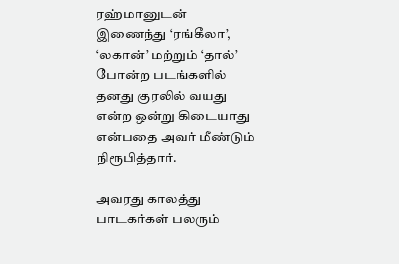ரஹ்மானுடன் இணைந்து ‘ரங்கீலா’, ‘லகான்’ மற்றும் ‘தால்’ போன்ற படங்களில் தனது குரலில் வயது என்ற ஒன்று கிடையாது என்பதை அவர் மீண்டும் நிரூபித்தார்.

அவரது காலத்து பாடகர்கள் பலரும்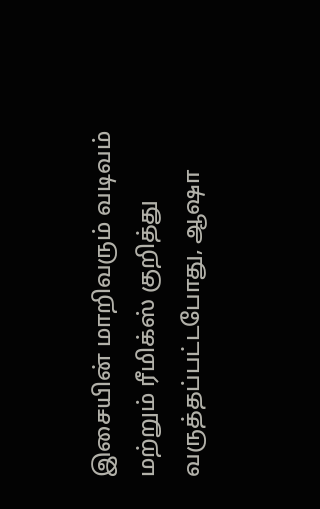இசையின் மாறிவரும் வடிவம் மற்றும் ரீமிக்ஸ் குறித்து வருத்தப்பட்டபோது, ஆஷா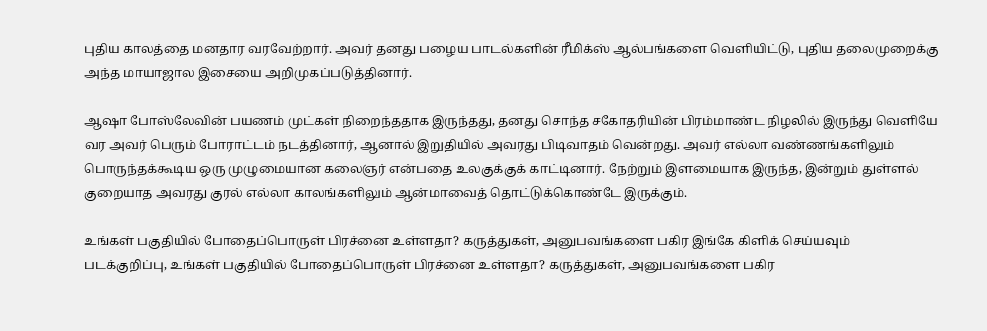புதிய காலத்தை மனதார வரவேற்றார். அவர் தனது பழைய பாடல்களின் ரீமிக்ஸ் ஆல்பங்களை வெளியிட்டு, புதிய தலைமுறைக்கு அந்த மாயாஜால இசையை அறிமுகப்படுத்தினார்.

ஆஷா போஸ்லேவின் பயணம் முட்கள் நிறைந்ததாக இருந்தது, தனது சொந்த சகோதரியின் பிரம்மாண்ட நிழலில் இருந்து வெளியே வர அவர் பெரும் போராட்டம் நடத்தினார், ஆனால் இறுதியில் அவரது பிடிவாதம் வென்றது. அவர் எல்லா வண்ணங்களிலும் பொருந்தக்கூடிய ஒரு முழுமையான கலைஞர் என்பதை உலகுக்குக் காட்டினார். நேற்றும் இளமையாக இருந்த, இன்றும் துள்ளல் குறையாத அவரது குரல் எல்லா காலங்களிலும் ஆன்மாவைத் தொட்டுக்கொண்டே இருக்கும்.

உங்கள் பகுதியில் போதைப்பொருள் பிரச்னை உள்ளதா? கருத்துகள், அனுபவங்களை பகிர இங்கே கிளிக் செய்யவும்
படக்குறிப்பு, உங்கள் பகுதியில் போதைப்பொருள் பிரச்னை உள்ளதா? கருத்துகள், அனுபவங்களை பகிர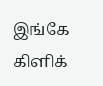இங்கே கிளிக்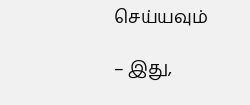செய்யவும்

– இது,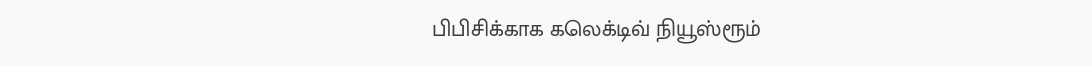பிபிசிக்காக கலெக்டிவ் நியூஸ்ரூம்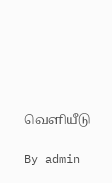வெளியீடு

By admin